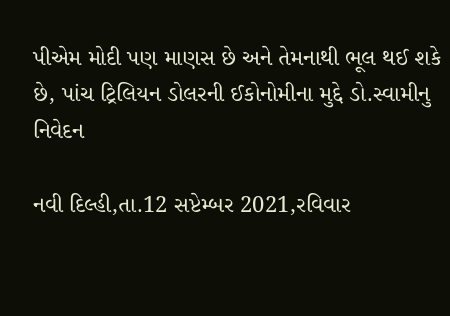પીએમ મોદી પણ માણસ છે અને તેમનાથી ભૂલ થઈ શકે છે, પાંચ ટ્રિલિયન ડોલરની ઈકોનોમીના મુદ્દે ડો.સ્વામીનુ નિવેદન

નવી દિલ્હી,તા.12 સપ્ટેમ્બર 2021,રવિવાર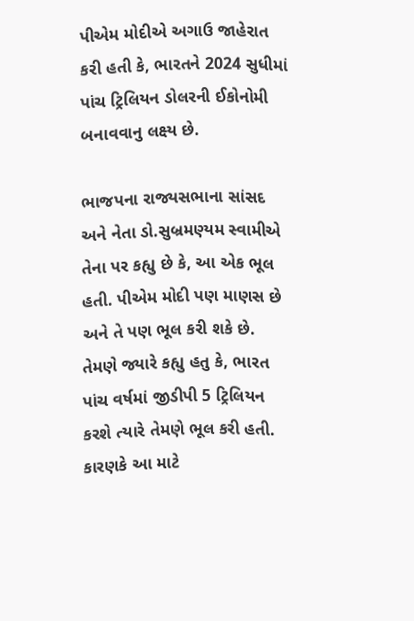પીએમ મોદીએ અગાઉ જાહેરાત કરી હતી કે, ભારતને 2024 સુધીમાં પાંચ ટ્રિલિયન ડોલરની ઈકોનોમી બનાવવાનુ લક્ષ્ય છે.

ભાજપના રાજ્યસભાના સાંસદ અને નેતા ડો.સુબ્રમણ્યમ સ્વામીએ તેના પર કહ્યુ છે કે, આ એક ભૂલ હતી. પીએમ મોદી પણ માણસ છે અને તે પણ ભૂલ કરી શકે છે. તેમણે જ્યારે કહ્યુ હતુ કે, ભારત પાંચ વર્ષમાં જીડીપી 5 ટ્રિલિયન કરશે ત્યારે તેમણે ભૂલ કરી હતી. કારણકે આ માટે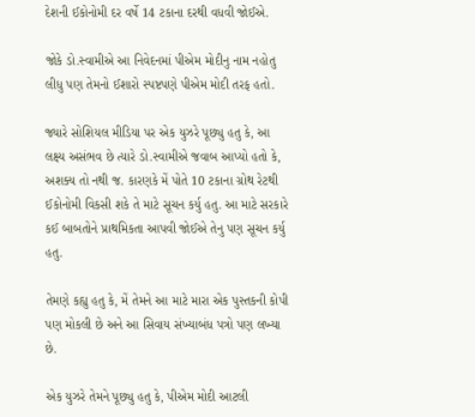દેશની ઈકોનોમી દર વર્ષે 14 ટકાના દરથી વધવી જોઈએ.

જોકે ડો.સ્વામીએ આ નિવેદનમાં પીએમ મોદીનુ નામ નહોતુ લીધુ પણ તેમનો ઈશારો સ્પષ્ટપણે પીએમ મોદી તરફ હતો.

જ્યારે સોશિયલ મીડિયા પર એક યુઝરે પૂછ્યુ હતુ કે, આ લક્ષ્ય અસંભવ છે ત્યારે ડો.સ્વામીએ જવાબ આપ્યો હતો કે, અશક્ય તો નથી જ. કારણકે મેં પોતે 10 ટકાના ગ્રોથ રેટથી ઈકોનોમી વિકસી શકે તે માટે સૂચન કર્યુ હતુ. આ માટે સરકારે કઈ બાબતોને પ્રાથમિકતા આપવી જોઈએ તેનુ પણ સૂચન કર્યુ હતુ.

તેમણે કહ્યુ હતુ કે, મેં તેમને આ માટે મારા એક પુસ્તકની કોપી પણ મોકલી છે અને આ સિવાય સંખ્યાબંધ પત્રો પણ લખ્યા છે.

એક યુઝરે તેમને પૂછ્યુ હતુ કે, પીએમ મોદી આટલી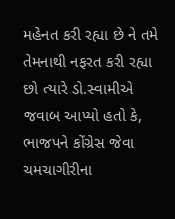મહેનત કરી રહ્યા છે ને તમે તેમનાથી નફરત કરી રહ્યા છો ત્યારે ડો.સ્વામીએ જવાબ આપ્યો હતો કે, ભાજપને કોંગ્રેસ જેવા ચમચાગીરીના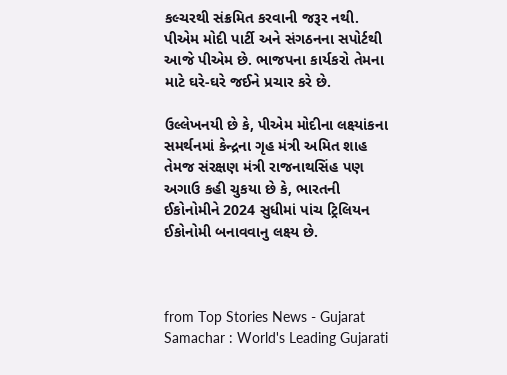કલ્ચરથી સંક્રમિત કરવાની જરૂર નથી. પીએમ મોદી પાર્ટી અને સંગઠનના સપોર્ટથી આજે પીએમ છે. ભાજપના કાર્યકરો તેમના માટે ઘરે-ઘરે જઈને પ્રચાર કરે છે.

ઉલ્લેખનયી છે કે, પીએમ મોદીના લક્ષ્યાંકના સમર્થનમાં કેન્દ્રના ગૃહ મંત્રી અમિત શાહ તેમજ સંરક્ષણ મંત્રી રાજનાથસિંહ પણ અગાઉ કહી ચુકયા છે કે, ભારતની ઈકોનોમીને 2024 સુધીમાં પાંચ ટ્રિલિયન ઈકોનોમી બનાવવાનુ લક્ષ્ય છે.



from Top Stories News - Gujarat Samachar : World's Leading Gujarati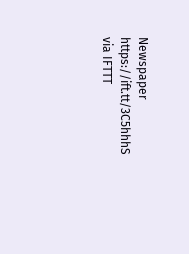Newspaper https://ift.tt/3C5hhhS
via IFTTT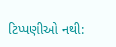ટિપ્પણીઓ નથી: